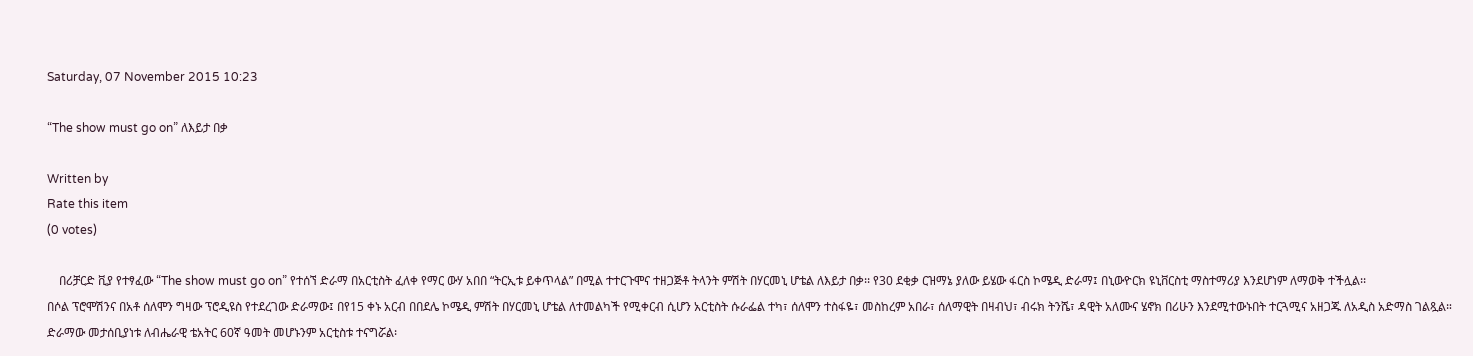Saturday, 07 November 2015 10:23

“The show must go on” ለእይታ በቃ

Written by
Rate this item
(0 votes)

    በሪቻርድ ቪያ የተፃፈው “The show must go on” የተሰኘ ድራማ በአርቲስት ፈለቀ የማር ውሃ አበበ “ትርኢቱ ይቀጥላል” በሚል ተተርጉሞና ተዘጋጅቶ ትላንት ምሽት በሃርመኒ ሆቴል ለእይታ በቃ፡፡ የ30 ደቂቃ ርዝማኔ ያለው ይሄው ፋርስ ኮሜዲ ድራማ፤ በኒውዮርክ ዩኒቨርስቲ ማስተማሪያ እንደሆነም ለማወቅ ተችሏል፡፡
በሶል ፕሮሞሽንና በአቶ ሰለሞን ግዛው ፕሮዲዩስ የተደረገው ድራማው፤ በየ15 ቀኑ አርብ በበደሌ ኮሜዲ ምሽት በሃርመኒ ሆቴል ለተመልካች የሚቀርብ ሲሆን አርቲስት ሱራፌል ተካ፣ ሰለሞን ተስፋዬ፣ መስከረም አበራ፣ ሰለማዊት በዛብህ፣ ብሩክ ትንሼ፣ ዳዊት አለሙና ሄኖክ በሪሁን እንደሚተውኑበት ተርጓሚና አዘጋጁ ለአዲስ አድማስ ገልጿል። ድራማው መታሰቢያነቱ ለብሔራዊ ቴአትር 60ኛ ዓመት መሆኑንም አርቲስቱ ተናግሯል፡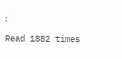፡

Read 1882 times